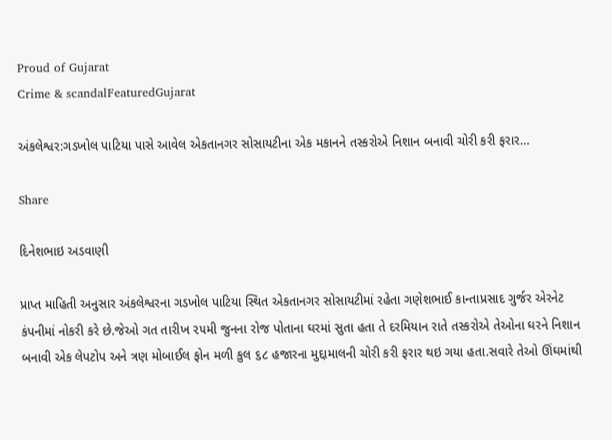Proud of Gujarat
Crime & scandalFeaturedGujarat

અંકલેશ્વર:ગડખોલ પાટિયા પાસે આવેલ એકતાનગર સોસાયટીના એક મકાનને તસ્કરોએ નિશાન બનાવી ચોરી કરી ફરાર…

Share

દિનેશભાઇ અડવાણી

પ્રાપ્ત માહિતી અનુસાર અંકલેશ્વરના ગડખોલ પાટિયા સ્થિત એકતાનગર સોસાયટીમાં રહેતા ગણેશભાઈ કાન્તાપ્રસાદ ગુર્જર એરનેટ કંપનીમાં નોકરી કરે છે.જેઓ ગત તારીખ ૨૫મી જુનના રોજ પોતાના ઘરમાં સુતા હતા તે દરમિયાન રાતે તસ્કરોએ તેઓના ઘરને નિશાન બનાવી એક લેપટોપ અને ત્રણ મોબાઈલ ફોન મળી કુલ ૬૮ હજારના મુદ્દામાલની ચોરી કરી ફરાર થઇ ગયા હતા.સવારે તેઓ ઊંઘમાંથી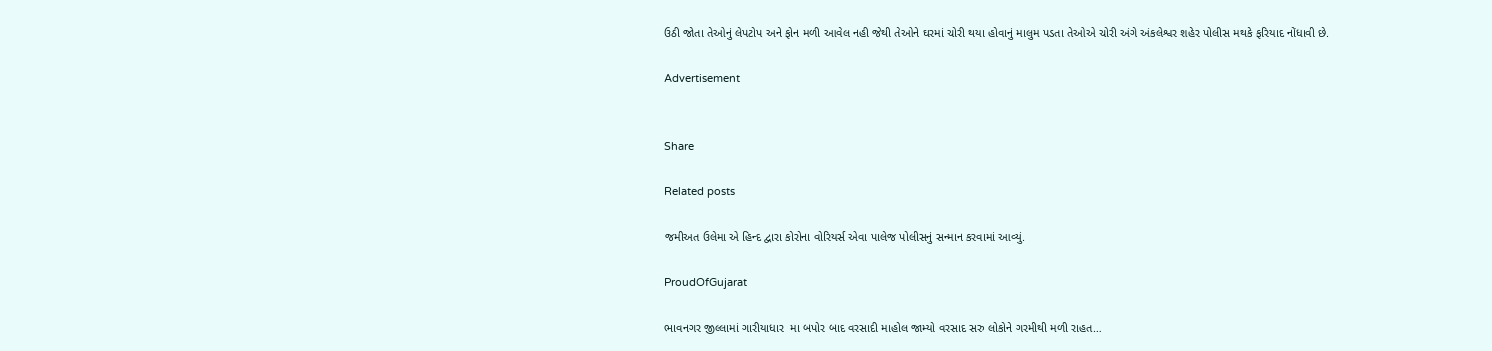ઉઠી જોતા તેઓનું લેપટોપ અને ફોન મળી આવેલ નહી જેથી તેઓને ઘરમાં ચોરી થયા હોવાનું માલુમ પડતા તેઓએ ચોરી અંગે અંકલેશ્વર શહેર પોલીસ મથકે ફરિયાદ નોંધાવી છે.

Advertisement


Share

Related posts

જમીઅત ઉલેમા એ હિન્દ દ્વારા કોરોના વોરિયર્સ એવા પાલેજ પોલીસનું સન્માન કરવામાં આવ્યું.

ProudOfGujarat

ભાવનગર જીલ્લામાં ગારીયાધાર  મા બપોર બાદ વરસાદી માહોલ જામ્યો વરસાદ સરુ લોકોને ગરમીથી મળી રાહત…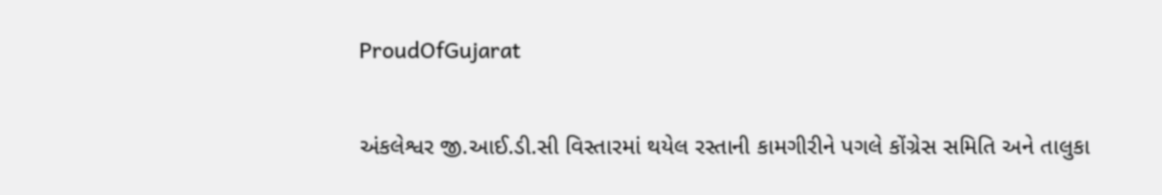ProudOfGujarat

અંકલેશ્વર જી.આઈ.ડી.સી વિસ્તારમાં થયેલ રસ્તાની કામગીરીને પગલે કોંગ્રેસ સમિતિ અને તાલુકા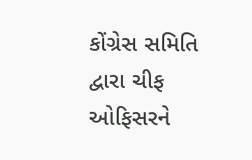કોંગ્રેસ સમિતિ દ્વારા ચીફ ઓફિસરને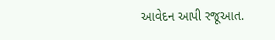આવેદન આપી રજૂઆત.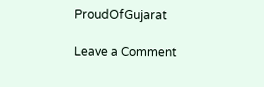ProudOfGujarat

Leave a Comment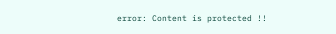error: Content is protected !!